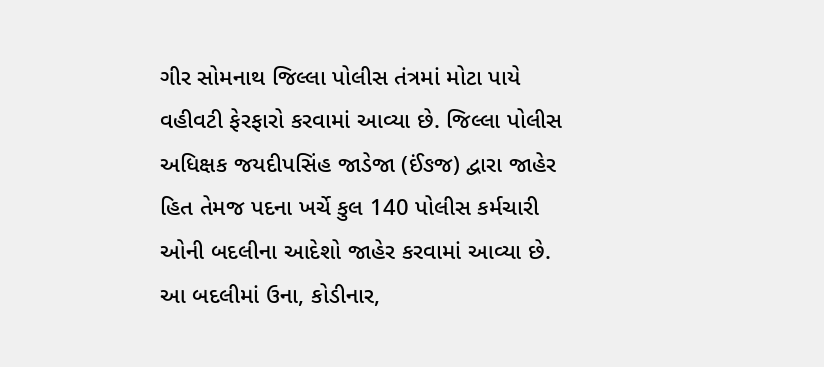ગીર સોમનાથ જિલ્લા પોલીસ તંત્રમાં મોટા પાયે વહીવટી ફેરફારો કરવામાં આવ્યા છે. જિલ્લા પોલીસ અધિક્ષક જયદીપસિંહ જાડેજા (ઈંઙજ) દ્વારા જાહેર હિત તેમજ પદના ખર્ચે કુલ 140 પોલીસ કર્મચારી ઓની બદલીના આદેશો જાહેર કરવામાં આવ્યા છે.
આ બદલીમાં ઉના, કોડીનાર,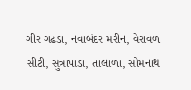ગીર ગઢડા, નવાબંદર મરીન, વેરાવળ સીટી, સુત્રાપાડા, તાલાળા, સોમનાથ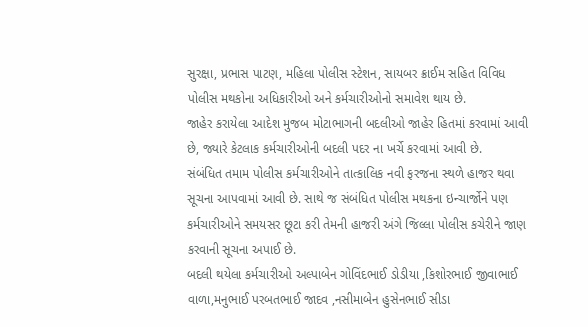સુરક્ષા, પ્રભાસ પાટણ, મહિલા પોલીસ સ્ટેશન, સાયબર ક્રાઈમ સહિત વિવિધ પોલીસ મથકોના અધિકારીઓ અને કર્મચારીઓનો સમાવેશ થાય છે.
જાહેર કરાયેલા આદેશ મુજબ મોટાભાગની બદલીઓ જાહેર હિતમાં કરવામાં આવી છે, જ્યારે કેટલાક કર્મચારીઓની બદલી પદર ના ખર્ચે કરવામાં આવી છે.
સંબંધિત તમામ પોલીસ કર્મચારીઓને તાત્કાલિક નવી ફરજના સ્થળે હાજર થવા સૂચના આપવામાં આવી છે. સાથે જ સંબંધિત પોલીસ મથકના ઇન્ચાર્જોને પણ કર્મચારીઓને સમયસર છૂટા કરી તેમની હાજરી અંગે જિલ્લા પોલીસ કચેરીને જાણ કરવાની સૂચના અપાઈ છે.
બદલી થયેલા કર્મચારીઓ અલ્પાબેન ગોવિંદભાઈ ડોડીયા ,કિશોરભાઈ જીવાભાઈ વાળા,મનુભાઈ પરબતભાઈ જાદવ ,નસીમાબેન હુસેનભાઈ સીડા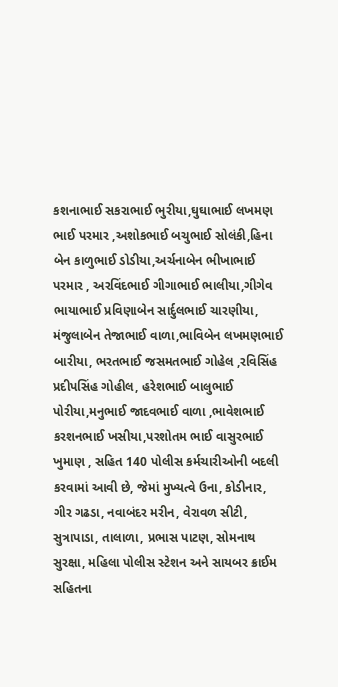કશનાભાઈ સકરાભાઈ ભુરીયા,ઘુઘાભાઈ લખમણ ભાઈ પરમાર ,અશોકભાઈ બચુભાઈ સોલંકી,હિના બેન કાળુભાઈ ડોડીયા,અર્ચનાબેન ભીખાભાઈ પરમાર , અરવિંદભાઈ ગીગાભાઈ ભાલીયા,ગીગેવ ભાયાભાઈ પ્રવિણાબેન સાર્દુલભાઈ ચારણીયા, મંજુલાબેન તેજાભાઈ વાળા,ભાવિબેન લખમણભાઈ બારીયા, ભરતભાઈ જસમતભાઈ ગોહેલ ,રવિસિંહ પ્રદીપસિંહ ગોહીલ, હરેશભાઈ બાલુભાઈ પોરીયા,મનુભાઈ જાદવભાઈ વાળા ,ભાવેશભાઈ કરશનભાઈ ખસીયા,પરશોતમ ભાઈ વાસુરભાઈ ખુમાણ , સહિત 140 પોલીસ કર્મચારીઓની બદલી કરવામાં આવી છે, જેમાં મુખ્યત્વે ઉના, કોડીનાર, ગીર ગઢડા, નવાબંદર મરીન, વેરાવળ સીટી, સુત્રાપાડા, તાલાળા, પ્રભાસ પાટણ, સોમનાથ સુરક્ષા, મહિલા પોલીસ સ્ટેશન અને સાયબર ક્રાઈમ સહિતના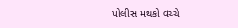પોલીસ મથકો વચ્ચે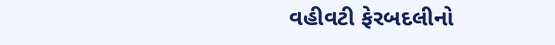વહીવટી ફેરબદલીનો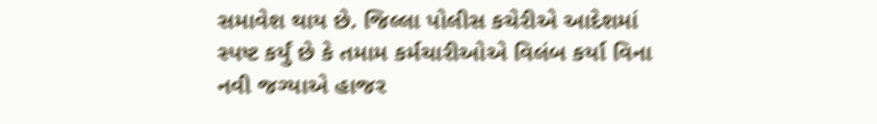સમાવેશ થાય છે. જિલ્લા પોલીસ કચેરીએ આદેશમાં સ્પષ્ટ કર્યું છે કે તમામ કર્મચારીઓએ વિલંબ કર્યા વિના નવી જગ્યાએ હાજર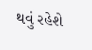થવું રહેશે